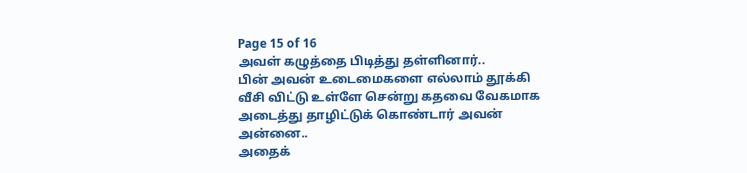Page 15 of 16
அவள் கழுத்தை பிடித்து தள்ளினார்..
பின் அவன் உடைமைகளை எல்லாம் தூக்கி வீசி விட்டு உள்ளே சென்று கதவை வேகமாக அடைத்து தாழிட்டுக் கொண்டார் அவன் அன்னை..
அதைக்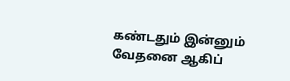கண்டதும் இன்னும் வேதனை ஆகிப்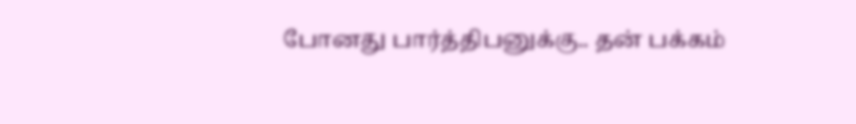போனது பார்த்திபனுக்கு.. தன் பக்கம்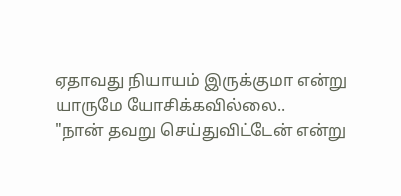ஏதாவது நியாயம் இருக்குமா என்று யாருமே யோசிக்கவில்லை..
"நான் தவறு செய்துவிட்டேன் என்று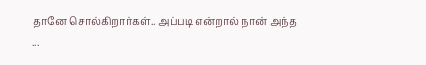தானே சொல்கிறார்கள்.. அப்படி என்றால் நான் அந்த
...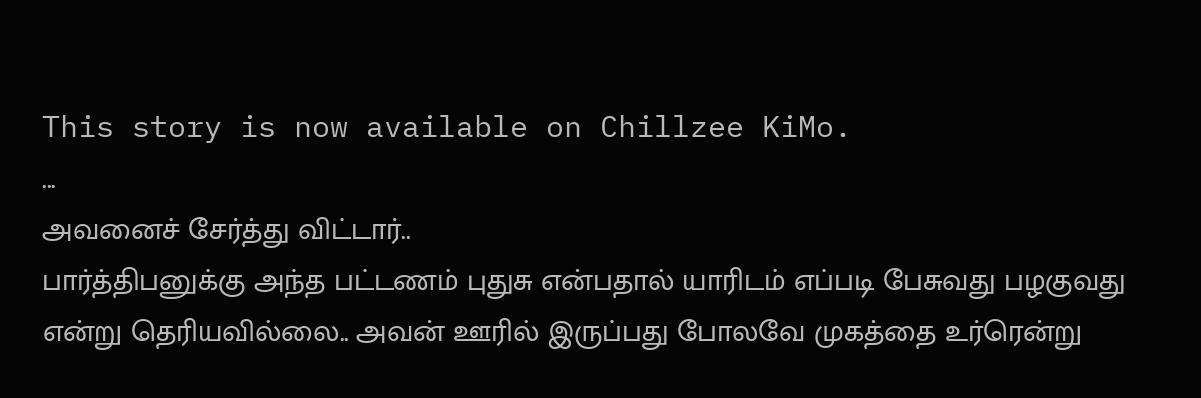This story is now available on Chillzee KiMo.
...
அவனைச் சேர்த்து விட்டார்..
பார்த்திபனுக்கு அந்த பட்டணம் புதுசு என்பதால் யாரிடம் எப்படி பேசுவது பழகுவது என்று தெரியவில்லை.. அவன் ஊரில் இருப்பது போலவே முகத்தை உர்ரென்று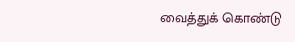வைத்துக் கொண்டு